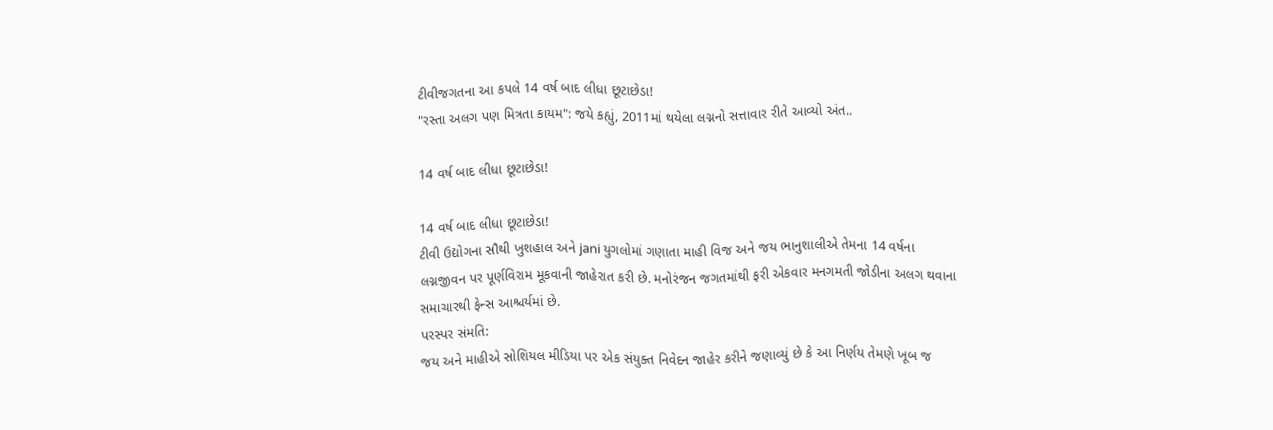ટીવીજગતના આ કપલે 14 વર્ષ બાદ લીધા છૂટાછેડા!
"રસ્તા અલગ પણ મિત્રતા કાયમ": જયે કહ્યું, 2011માં થયેલા લગ્નનો સત્તાવાર રીતે આવ્યો અંત..

14 વર્ષ બાદ લીધા છૂટાછેડા!

14 વર્ષ બાદ લીધા છૂટાછેડા!
ટીવી ઉદ્યોગના સૌથી ખુશહાલ અને jani યુગલોમાં ગણાતા માહી વિજ અને જય ભાનુશાલીએ તેમના 14 વર્ષના લગ્નજીવન પર પૂર્ણવિરામ મૂકવાની જાહેરાત કરી છે. મનોરંજન જગતમાંથી ફરી એકવાર મનગમતી જોડીના અલગ થવાના સમાચારથી ફેન્સ આશ્ચર્યમાં છે.
પરસ્પર સંમતિ:
જય અને માહીએ સોશિયલ મીડિયા પર એક સંયુક્ત નિવેદન જાહેર કરીને જણાવ્યું છે કે આ નિર્ણય તેમણે ખૂબ જ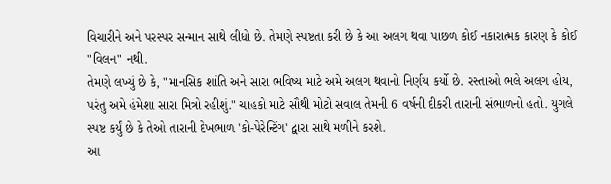વિચારીને અને પરસ્પર સન્માન સાથે લીધો છે. તેમણે સ્પષ્ટતા કરી છે કે આ અલગ થવા પાછળ કોઈ નકારાત્મક કારણ કે કોઈ "વિલન" નથી.
તેમણે લખ્યું છે કે, "માનસિક શાંતિ અને સારા ભવિષ્ય માટે અમે અલગ થવાનો નિર્ણય કર્યો છે. રસ્તાઓ ભલે અલગ હોય, પરંતુ અમે હંમેશા સારા મિત્રો રહીશું." ચાહકો માટે સૌથી મોટો સવાલ તેમની 6 વર્ષની દીકરી તારાની સંભાળનો હતો. યુગલે સ્પષ્ટ કર્યું છે કે તેઓ તારાની દેખભાળ 'કો-પેરેન્ટિંગ' દ્વારા સાથે મળીને કરશે.
આ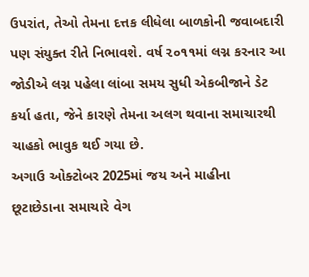ઉપરાંત, તેઓ તેમના દત્તક લીધેલા બાળકોની જવાબદારી પણ સંયુક્ત રીતે નિભાવશે. વર્ષ ૨૦૧૧માં લગ્ન કરનાર આ જોડીએ લગ્ન પહેલા લાંબા સમય સુધી એકબીજાને ડેટ કર્યા હતા, જેને કારણે તેમના અલગ થવાના સમાચારથી ચાહકો ભાવુક થઈ ગયા છે.
અગાઉ ઓક્ટોબર 2025માં જય અને માહીના છૂટાછેડાના સમાચારે વેગ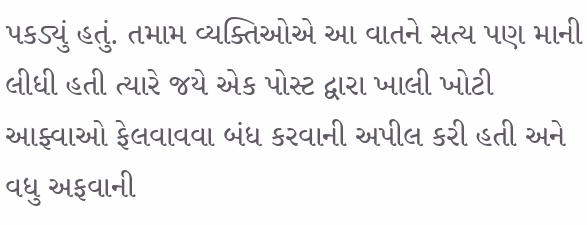પકડ્યું હતું. તમામ વ્યક્તિઓએ આ વાતને સત્ય પણ માની લીધી હતી ત્યારે જયે એક પોસ્ટ દ્વારા ખાલી ખોટી આફ્વાઓ ફેલવાવવા બંધ કરવાની અપીલ કરી હતી અને વધુ અફવાની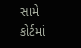સામે કોર્ટમાં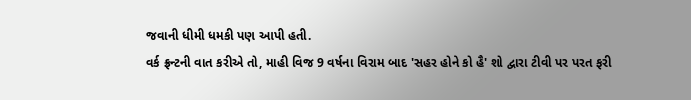જવાની ધીમી ધમકી પણ આપી હતી.
વર્ક ફ્રન્ટની વાત કરીએ તો, માહી વિજ 9 વર્ષના વિરામ બાદ 'સહર હોને કો હૈ' શો દ્વારા ટીવી પર પરત ફરી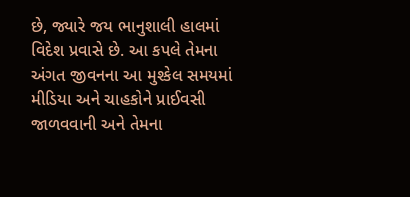છે, જ્યારે જય ભાનુશાલી હાલમાં વિદેશ પ્રવાસે છે. આ કપલે તેમના અંગત જીવનના આ મુશ્કેલ સમયમાં મીડિયા અને ચાહકોને પ્રાઈવસી જાળવવાની અને તેમના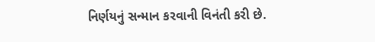નિર્ણયનું સન્માન કરવાની વિનંતી કરી છે.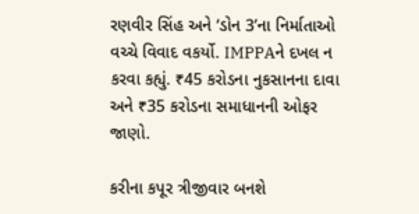રણવીર સિંહ અને ‘ડોન 3’ના નિર્માતાઓ વચ્ચે વિવાદ વકર્યો. IMPPAને દખલ ન કરવા કહ્યું. ₹45 કરોડના નુકસાનના દાવા અને ₹35 કરોડના સમાધાનની ઓફર જાણો.

કરીના કપૂર ત્રીજીવાર બનશે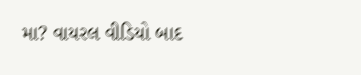મા? વાયરલ વીડિયો બાદ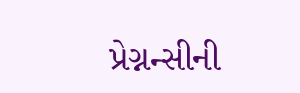પ્રેગ્નન્સીની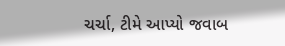ચર્ચા, ટીમે આપ્યો જવાબ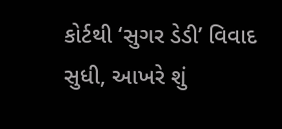કોર્ટથી ‘સુગર ડેડી’ વિવાદ સુધી, આખરે શું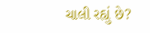ચાલી રહ્યું છે?